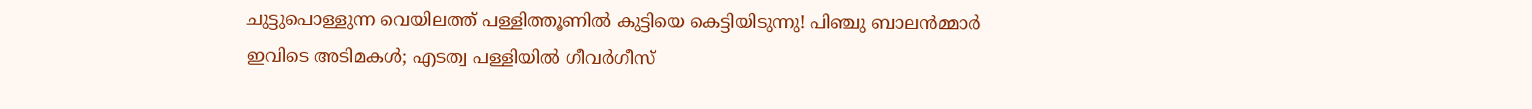ചുട്ടുപൊള്ളുന്ന വെയിലത്ത് പള്ളിത്തൂണില്‍ കുട്ടിയെ കെട്ടിയിടുന്നു! പിഞ്ചു ബാലന്‍മ്മാര്‍ ഇവിടെ അടിമകള്‍; എടത്വ പള്ളിയില്‍ ഗീവര്‍ഗീസ്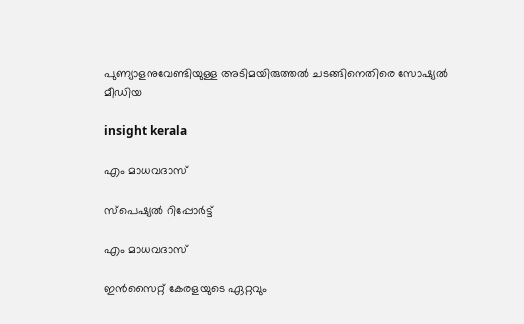പുണ്യാളനുവേണ്ടിയുള്ള അടിമയിരുത്തല്‍ ചടങ്ങിനെതിരെ സോഷ്യല്‍ മീഡിയ

insight kerala

എം മാധവദാസ്

സ്‌പെഷ്യല്‍ റിപ്പോര്‍ട്ട്

എം മാധവദാസ്

ഇൻസൈറ്റ് കേരളയുടെ ഏറ്റവും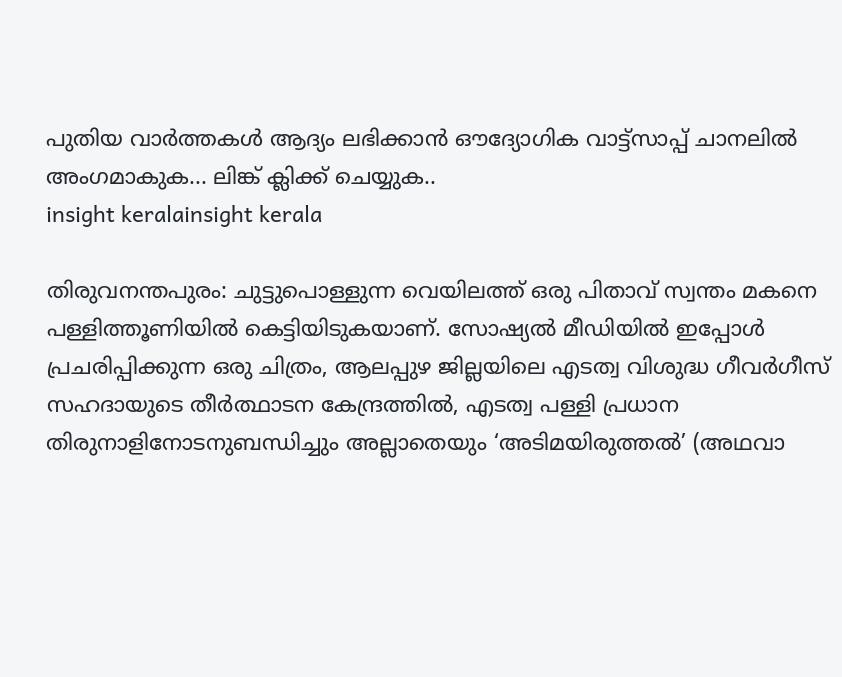പുതിയ വാർത്തകൾ ആദ്യം ലഭിക്കാൻ ഔദ്യോഗിക വാട്ട്‌സാപ്പ് ചാനലിൽ അംഗമാകുക... ലിങ്ക് ക്ലിക്ക് ചെയ്യുക..
insight keralainsight kerala

തിരുവനന്തപുരം: ചുട്ടുപൊള്ളുന്ന വെയിലത്ത് ഒരു പിതാവ് സ്വന്തം മകനെ പള്ളിത്തൂണിയില്‍ കെട്ടിയിടുകയാണ്. സോഷ്യല്‍ മീഡിയില്‍ ഇപ്പോള്‍ പ്രചരിപ്പിക്കുന്ന ഒരു ചിത്രം, ആലപ്പുഴ ജില്ലയിലെ എടത്വ വിശുദ്ധ ഗീവര്‍ഗീസ് സഹദായുടെ തീര്‍ത്ഥാടന കേന്ദ്രത്തില്‍, എടത്വ പള്ളി പ്രധാന തിരുനാളിനോടനുബന്ധിച്ചും അല്ലാതെയും ‘അടിമയിരുത്തല്‍’ (അഥവാ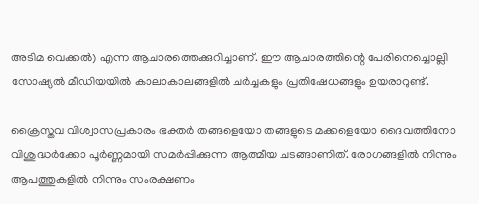അടിമ വെക്കല്‍) എന്ന ആചാരത്തെക്കുറിച്ചാണ്. ഈ ആചാരത്തിന്റെ പേരിനെച്ചൊല്ലി സോഷ്യല്‍ മീഡിയയില്‍ കാലാകാലങ്ങളില്‍ ചര്‍ച്ചകളും പ്രതിഷേധങ്ങളും ഉയരാറുണ്ട്.

ക്രൈസ്തവ വിശ്വാസപ്രകാരം ഭക്തര്‍ തങ്ങളെയോ തങ്ങളുടെ മക്കളെയോ ദൈവത്തിനോ വിശുദ്ധര്‍ക്കോ പൂര്‍ണ്ണമായി സമര്‍പ്പിക്കുന്ന ആത്മീയ ചടങ്ങാണിത്. രോഗങ്ങളില്‍ നിന്നും ആപത്തുകളില്‍ നിന്നും സംരക്ഷണം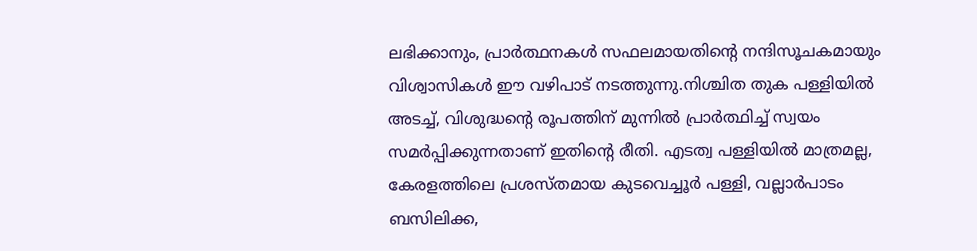ലഭിക്കാനും, പ്രാര്‍ത്ഥനകള്‍ സഫലമായതിന്റെ നന്ദിസൂചകമായും വിശ്വാസികള്‍ ഈ വഴിപാട് നടത്തുന്നു.നിശ്ചിത തുക പള്ളിയില്‍ അടച്ച്, വിശുദ്ധന്റെ രൂപത്തിന് മുന്നില്‍ പ്രാര്‍ത്ഥിച്ച് സ്വയം സമര്‍പ്പിക്കുന്നതാണ് ഇതിന്റെ രീതി. എടത്വ പള്ളിയില്‍ മാത്രമല്ല, കേരളത്തിലെ പ്രശസ്തമായ കുടവെച്ചൂര്‍ പള്ളി, വല്ലാര്‍പാടം ബസിലിക്ക,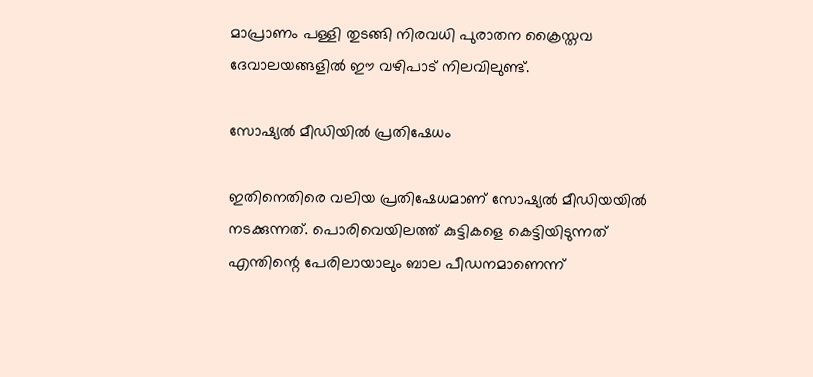മാപ്രാണം പള്ളി തുടങ്ങി നിരവധി പുരാതന ക്രൈസ്തവ ദേവാലയങ്ങളില്‍ ഈ വഴിപാട് നിലവിലുണ്ട്.

സോഷ്യല്‍ മീഡിയില്‍ പ്രതിഷേധം

ഇതിനെതിരെ വലിയ പ്രതിഷേധമാണ് സോഷ്യല്‍ മീഡിയയില്‍ നടക്കുന്നത്. പൊരിവെയിലത്ത് കുട്ടികളെ കെട്ടിയിടുന്നത് എന്തിന്റെ പേരിലായാലും ബാല പീഡനമാണെന്ന്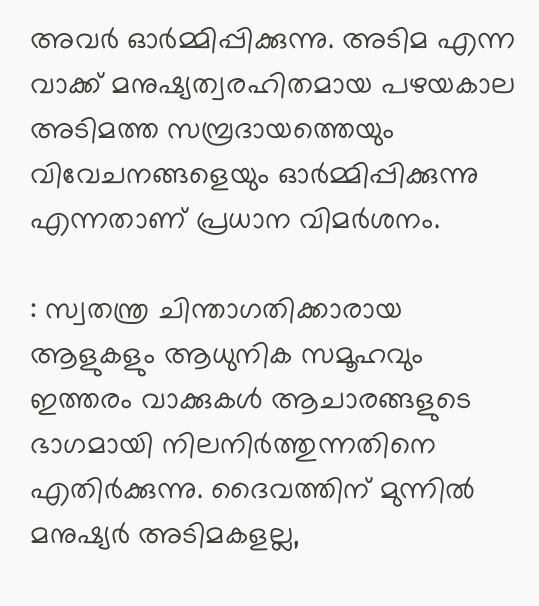അവര്‍ ഓര്‍മ്മിപ്പിക്കുന്നു. അടിമ എന്ന വാക്ക് മനുഷ്യത്വരഹിതമായ പഴയകാല അടിമത്ത സമ്പ്രദായത്തെയും വിവേചനങ്ങളെയും ഓര്‍മ്മിപ്പിക്കുന്നു എന്നതാണ് പ്രധാന വിമര്‍ശനം.

: സ്വതന്ത്ര ചിന്താഗതിക്കാരായ ആളുകളും ആധുനിക സമൂഹവും ഇത്തരം വാക്കുകള്‍ ആചാരങ്ങളുടെ ഭാഗമായി നിലനിര്‍ത്തുന്നതിനെ എതിര്‍ക്കുന്നു. ദൈവത്തിന് മുന്നില്‍ മനുഷ്യര്‍ അടിമകളല്ല,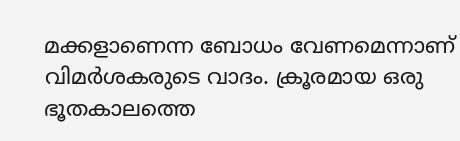മക്കളാണെന്ന ബോധം വേണമെന്നാണ് വിമര്‍ശകരുടെ വാദം. ക്രൂരമായ ഒരു ഭൂതകാലത്തെ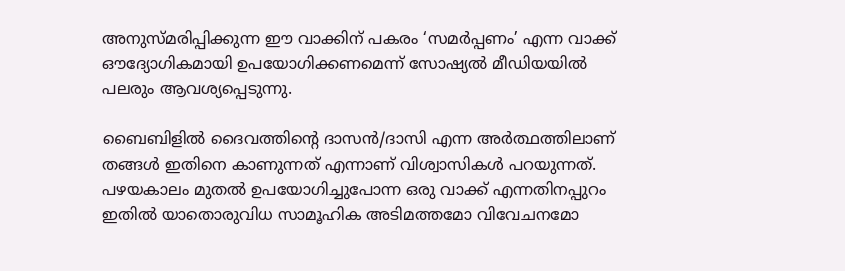അനുസ്മരിപ്പിക്കുന്ന ഈ വാക്കിന് പകരം ‘സമര്‍പ്പണം’ എന്ന വാക്ക് ഔദ്യോഗികമായി ഉപയോഗിക്കണമെന്ന് സോഷ്യല്‍ മീഡിയയില്‍ പലരും ആവശ്യപ്പെടുന്നു.

ബൈബിളില്‍ ദൈവത്തിന്റെ ദാസന്‍/ദാസി എന്ന അര്‍ത്ഥത്തിലാണ് തങ്ങള്‍ ഇതിനെ കാണുന്നത് എന്നാണ് വിശ്വാസികള്‍ പറയുന്നത്. പഴയകാലം മുതല്‍ ഉപയോഗിച്ചുപോന്ന ഒരു വാക്ക് എന്നതിനപ്പുറം ഇതില്‍ യാതൊരുവിധ സാമൂഹിക അടിമത്തമോ വിവേചനമോ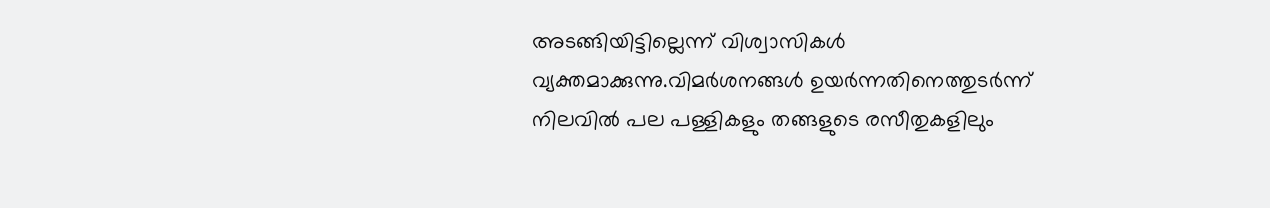അടങ്ങിയിട്ടില്ലെന്ന് വിശ്വാസികള്‍ വ്യക്തമാക്കുന്നു.വിമര്‍ശനങ്ങള്‍ ഉയര്‍ന്നതിനെത്തുടര്‍ന്ന് നിലവില്‍ പല പള്ളികളും തങ്ങളുടെ രസീതുകളിലും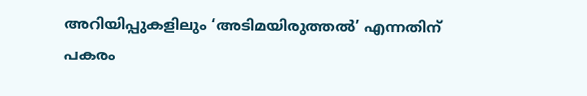അറിയിപ്പുകളിലും ‘അടിമയിരുത്തല്‍’ എന്നതിന് പകരം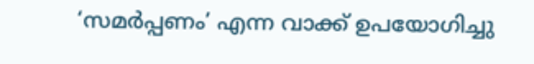‘സമര്‍പ്പണം’ എന്ന വാക്ക് ഉപയോഗിച്ചു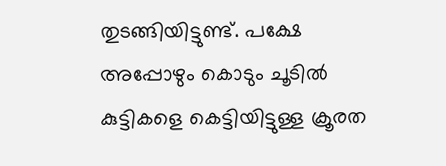തുടങ്ങിയിട്ടുണ്ട്. പക്ഷേ അപ്പോഴും കൊടും ചൂടില്‍ കുട്ടികളെ കെട്ടിയിട്ടുള്ള ക്രൂരത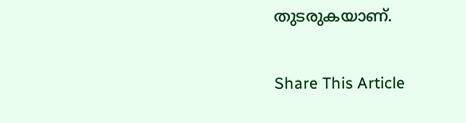തുടരുകയാണ്.

Share This Article